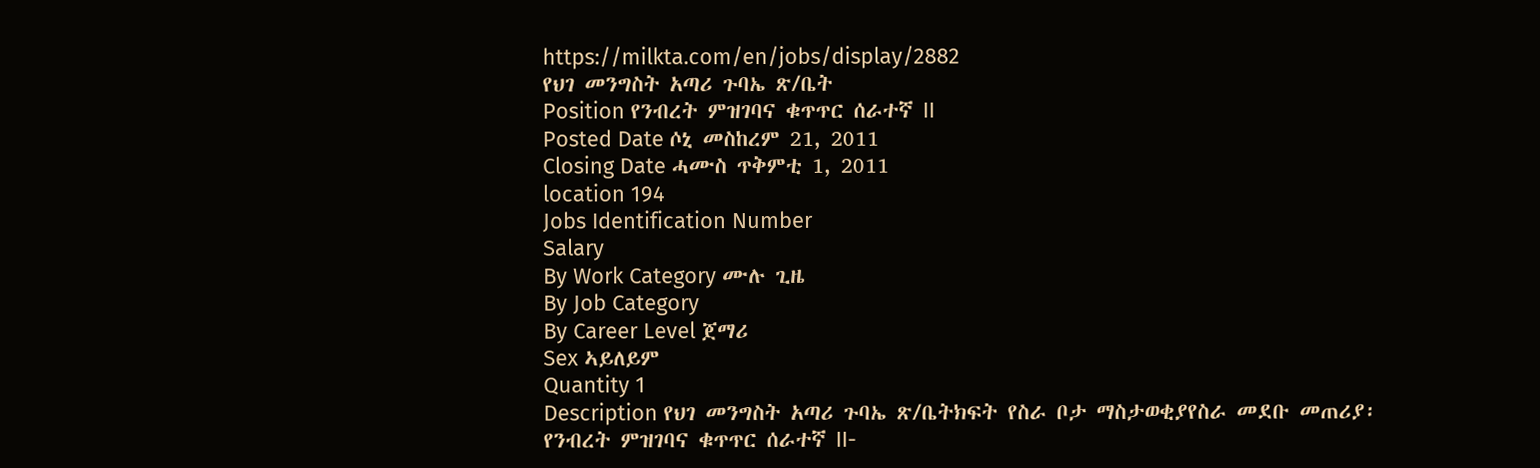https://milkta.com/en/jobs/display/2882
የህገ መንግስት አጣሪ ጉባኤ ጽ/ቤት
Position የንብረት ምዝገባና ቁጥጥር ሰራተኛ II
Posted Date ሶኒ መስከረም 21, 2011
Closing Date ሓሙስ ጥቅምቲ 1, 2011
location 194
Jobs Identification Number
Salary
By Work Category ሙሉ ጊዜ
By Job Category
By Career Level ጀማሪ
Sex ኣይለይም
Quantity 1
Description የህገ መንግስት አጣሪ ጉባኤ ጽ/ቤትክፍት የስራ ቦታ ማስታወቂያየስራ መደቡ መጠሪያ፡ የንብረት ምዝገባና ቁጥጥር ሰራተኛ II-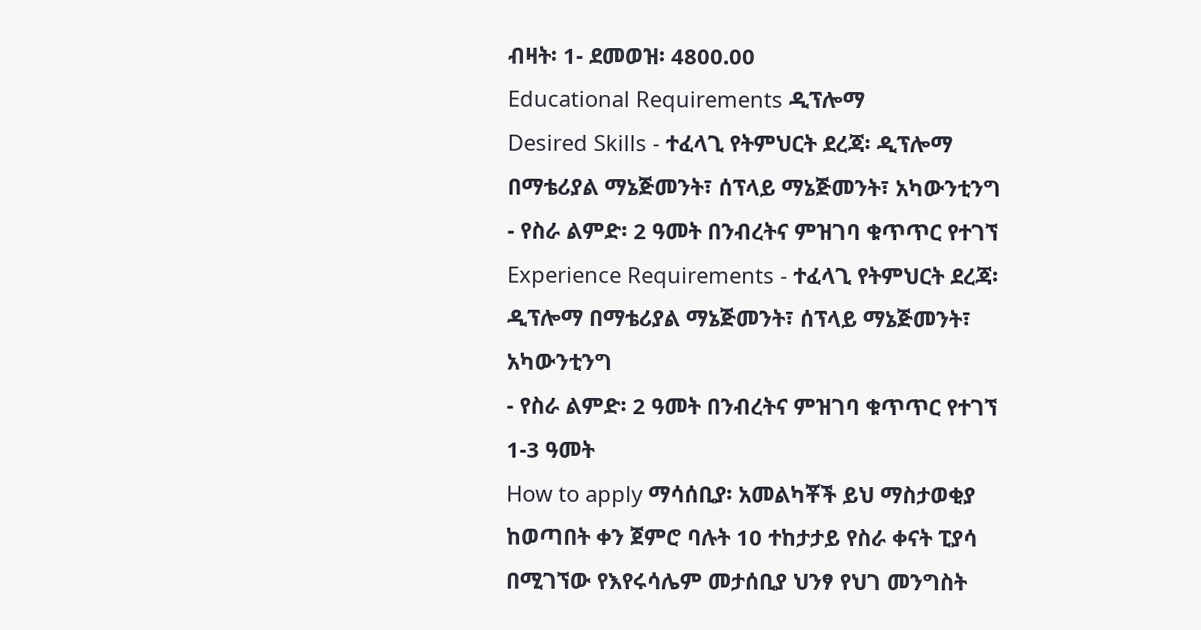ብዛት፡ 1- ደመወዝ፡ 4800.00
Educational Requirements ዲፕሎማ
Desired Skills - ተፈላጊ የትምህርት ደረጃ፡ ዲፕሎማ በማቴሪያል ማኔጅመንት፣ ሰፕላይ ማኔጅመንት፣ አካውንቲንግ
- የስራ ልምድ፡ 2 ዓመት በንብረትና ምዝገባ ቁጥጥር የተገኘ
Experience Requirements - ተፈላጊ የትምህርት ደረጃ፡ ዲፕሎማ በማቴሪያል ማኔጅመንት፣ ሰፕላይ ማኔጅመንት፣ አካውንቲንግ
- የስራ ልምድ፡ 2 ዓመት በንብረትና ምዝገባ ቁጥጥር የተገኘ
1-3 ዓመት
How to apply ማሳሰቢያ፡ አመልካቾች ይህ ማስታወቂያ ከወጣበት ቀን ጀምሮ ባሉት 10 ተከታታይ የስራ ቀናት ፒያሳ በሚገኘው የእየሩሳሌም መታሰቢያ ህንፃ የህገ መንግስት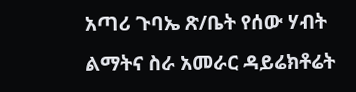አጣሪ ጉባኤ ጽ/ቤት የሰው ሃብት ልማትና ስራ አመራር ዳይሬክቶሬት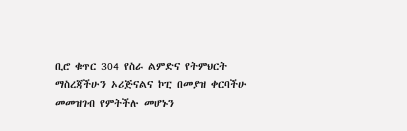ቢሮ ቁጥር 304 የስራ ልምድና የትምህርት ማስረጃችሁን ኦሪጅናልና ኮፒ በመያዝ ቀርባችሁ መመዝገብ የምትችሉ መሆኑን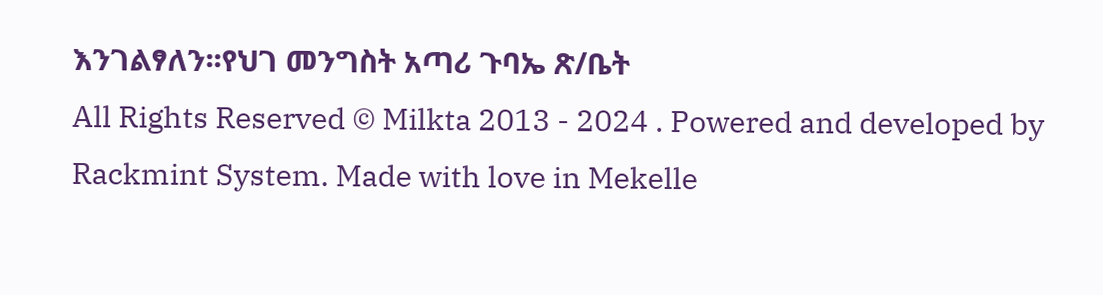እንገልፃለን፡፡የህገ መንግስት አጣሪ ጉባኤ ጽ/ቤት
All Rights Reserved © Milkta 2013 - 2024 . Powered and developed by Rackmint System. Made with love in Mekelle